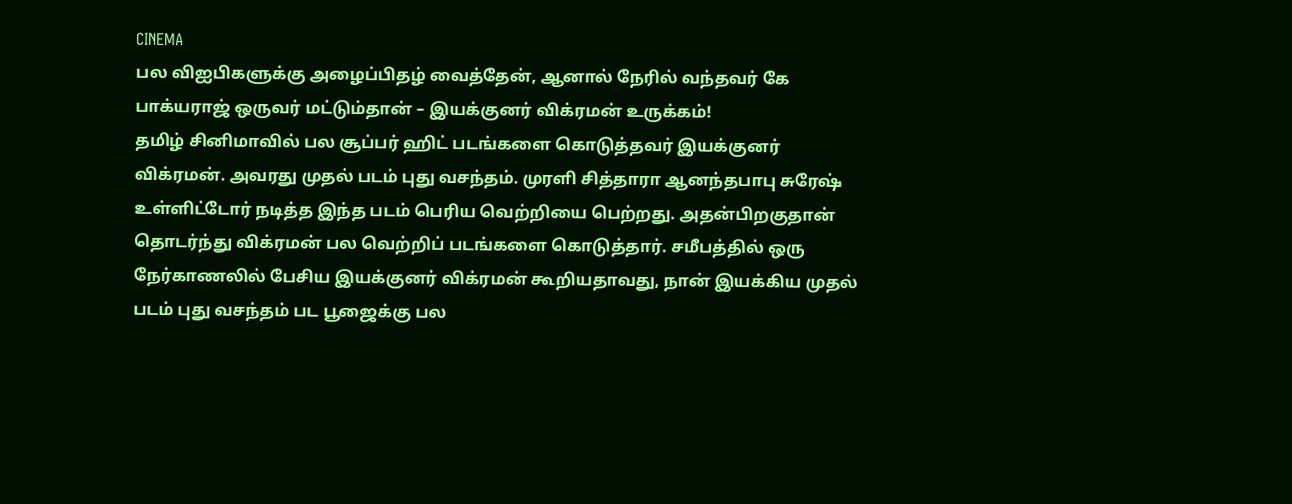CINEMA
பல விஐபிகளுக்கு அழைப்பிதழ் வைத்தேன், ஆனால் நேரில் வந்தவர் கே பாக்யராஜ் ஒருவர் மட்டும்தான் – இயக்குனர் விக்ரமன் உருக்கம்!
தமிழ் சினிமாவில் பல சூப்பர் ஹிட் படங்களை கொடுத்தவர் இயக்குனர் விக்ரமன். அவரது முதல் படம் புது வசந்தம். முரளி சித்தாரா ஆனந்தபாபு சுரேஷ் உள்ளிட்டோர் நடித்த இந்த படம் பெரிய வெற்றியை பெற்றது. அதன்பிறகுதான் தொடர்ந்து விக்ரமன் பல வெற்றிப் படங்களை கொடுத்தார். சமீபத்தில் ஒரு நேர்காணலில் பேசிய இயக்குனர் விக்ரமன் கூறியதாவது, நான் இயக்கிய முதல் படம் புது வசந்தம் பட பூஜைக்கு பல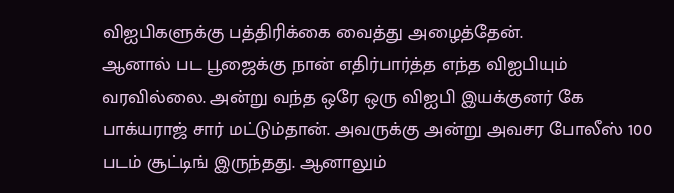விஐபிகளுக்கு பத்திரிக்கை வைத்து அழைத்தேன்.
ஆனால் பட பூஜைக்கு நான் எதிர்பார்த்த எந்த விஐபியும் வரவில்லை. அன்று வந்த ஒரே ஒரு விஐபி இயக்குனர் கே பாக்யராஜ் சார் மட்டும்தான். அவருக்கு அன்று அவசர போலீஸ் 100 படம் சூட்டிங் இருந்தது. ஆனாலும்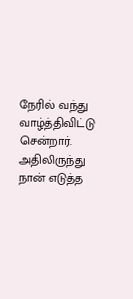நேரில் வந்து வாழ்த்திவிட்டு சென்றார். அதிலிருந்து நான் எடுத்த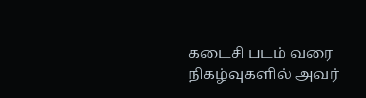கடைசி படம் வரை நிகழ்வுகளில் அவர்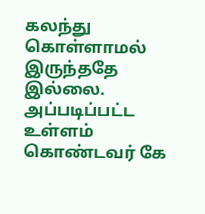கலந்து கொள்ளாமல் இருந்ததே இல்லை. அப்படிப்பட்ட உள்ளம் கொண்டவர் கே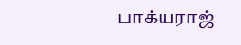பாக்யராஜ்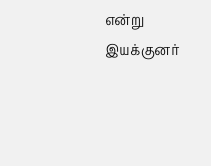என்று இயக்குனர்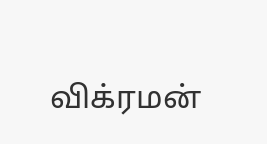விக்ரமன்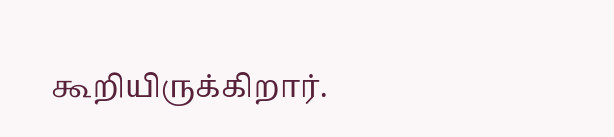கூறியிருக்கிறார்.